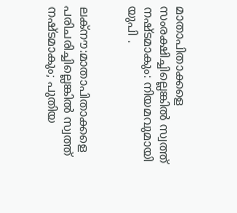മാതാപിതാക്കളെ സംരക്ഷിച്ചില്ലെങ്കിൽ സ്വത്ത് നഷ്ടമാകും: നിയമവുമായി യുപി .


ലക്നൗ:മാതാപിതാക്കളെ പരിചരിച്ചില്ലെങ്കില്‍ സ്വത്ത് നഷ്ടമാകും; പുതിയ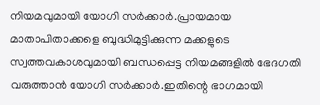നിയമവുമായി യോഗി സര്‍ക്കാര്‍.പ്രായമായ മാതാപിതാക്കളെ ബുദ്ധിമുട്ടിക്കുന്ന മക്കളുടെ സ്വത്തവകാശവുമായി ബന്ധപ്പെട്ട നിയമങ്ങളില്‍ ഭേദഗതി വരുത്താന്‍ യോഗി സര്‍ക്കാര്‍.ഇതിന്റെ ഭാഗമായി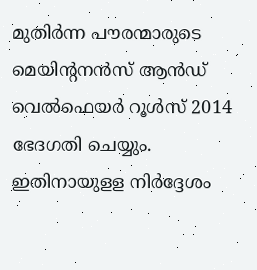മുതിര്‍ന്ന പൗരന്മാരുടെ മെയിന്റനന്‍സ് ആന്‍ഡ് വെല്‍ഫെയര്‍ റൂള്‍സ് 2014 ഭേദഗതി ചെയ്യും. ഇതിനായുളള നിര്‍ദ്ദേശം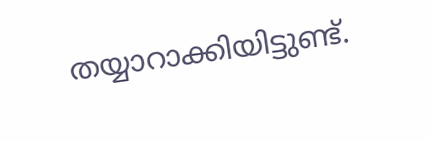തയ്യാറാക്കിയിട്ടുണ്ട്.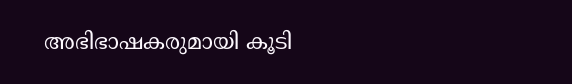അഭിഭാഷകരുമായി കൂടി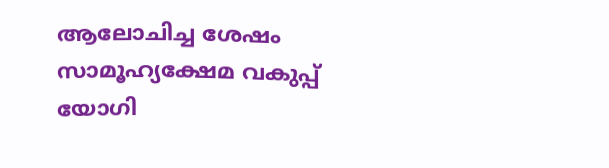ആലോചിച്ച ശേഷം സാമൂഹ്യക്ഷേമ വകുപ്പ് യോഗി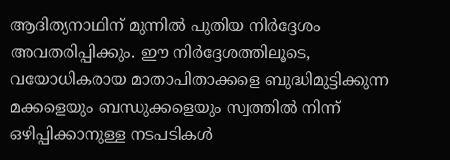ആദിത്യനാഥിന് മുന്നില്‍ പുതിയ നിര്‍ദ്ദേശം അവതരിപ്പിക്കും. ഈ നിര്‍ദ്ദേശത്തിലൂടെ, വയോധികരായ മാതാപിതാക്കളെ ബുദ്ധിമുട്ടിക്കുന്ന മക്കളെയും ബന്ധുക്കളെയും സ്വത്തില്‍ നിന്ന് ഒഴിപ്പിക്കാനുള്ള നടപടികള്‍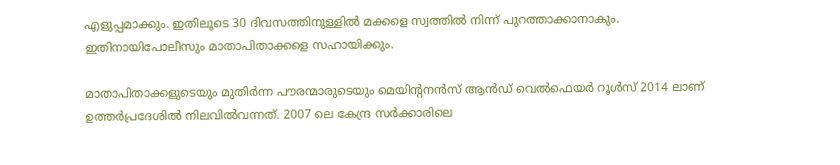എളുപ്പമാക്കും. ഇതിലൂടെ 30 ദിവസത്തിനുള്ളില്‍ മക്കളെ സ്വത്തില്‍ നിന്ന് പുറത്താക്കാനാകും. ഇതിനായിപോലീസും മാതാപിതാക്കളെ സഹായിക്കും.

മാതാപിതാക്കളുടെയും മുതിര്‍ന്ന പൗരന്മാരുടെയും മെയിന്റനന്‍സ് ആന്‍ഡ് വെല്‍ഫെയര്‍ റൂള്‍സ് 2014 ലാണ് ഉത്തര്‍പ്രദേശില്‍ നിലവില്‍വന്നത്‌. 2007 ലെ കേന്ദ്ര സര്‍ക്കാരിലെ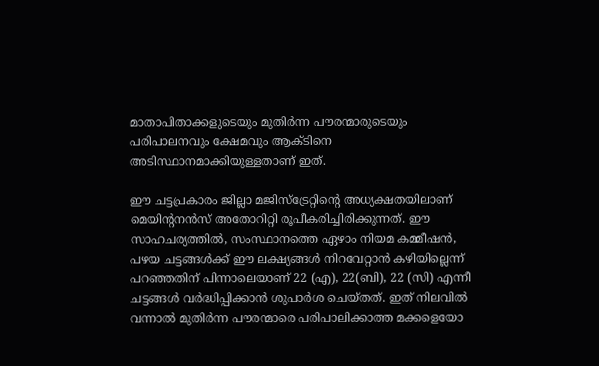മാതാപിതാക്കളുടെയും മുതിര്‍ന്ന പൗരന്മാരുടെയും പരിപാലനവും ക്ഷേമവും ആക്ടിനെ അടിസ്ഥാനമാക്കിയുള്ളതാണ് ഇത്.

ഈ ചട്ടപ്രകാരം ജില്ലാ മജിസ്ട്രേറ്റിന്റെ അധ്യക്ഷതയിലാണ് മെയിന്റനന്‍സ് അതോറിറ്റി രൂപീകരിച്ചിരിക്കുന്നത്. ഈ സാഹചര്യത്തില്‍, സംസ്ഥാനത്തെ ഏഴാം നിയമ കമ്മീഷന്‍, പഴയ ചട്ടങ്ങള്‍ക്ക് ഈ ലക്ഷ്യങ്ങള്‍ നിറവേറ്റാന്‍ കഴിയില്ലെന്ന് പറഞ്ഞതിന് പിന്നാലെയാണ് 22 (എ), 22(ബി), 22 (സി) എന്നീ ചട്ടങ്ങള്‍ വര്‍ദ്ധിപ്പിക്കാന്‍ ശുപാര്‍ശ ചെയ്തത്. ഇത് നിലവില്‍ വന്നാല്‍ മുതിര്‍ന്ന പൗരന്മാരെ പരിപാലിക്കാത്ത മക്കളെയോ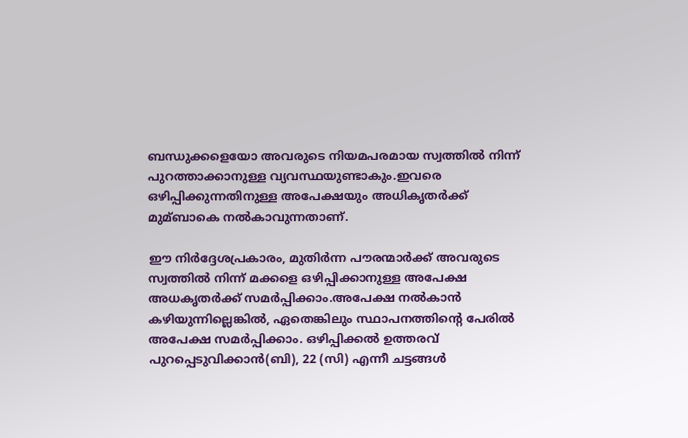ബന്ധുക്കളെയോ അവരുടെ നിയമപരമായ സ്വത്തില്‍ നിന്ന് പുറത്താക്കാനുള്ള വ്യവസ്ഥയുണ്ടാകും.ഇവരെ ഒഴിപ്പിക്കുന്നതിനുള്ള അപേക്ഷയും അധികൃതര്‍ക്ക് മുമ്ബാകെ നല്‍കാവുന്നതാണ്.

ഈ നിര്‍ദ്ദേശപ്രകാരം, മുതിര്‍ന്ന പൗരന്മാര്‍ക്ക് അവരുടെ സ്വത്തില്‍ നിന്ന് മക്കളെ ഒഴിപ്പിക്കാനുള്ള അപേക്ഷ അധകൃതര്‍ക്ക് സമര്‍പ്പിക്കാം.അപേക്ഷ നല്‍കാന്‍ കഴിയുന്നില്ലെങ്കില്‍, ഏതെങ്കിലും സ്ഥാപനത്തിന്റെ പേരില്‍ അപേക്ഷ സമര്‍പ്പിക്കാം. ഒഴിപ്പിക്കല്‍ ഉത്തരവ് പുറപ്പെടുവിക്കാന്‍(ബി), 22 (സി) എന്നീ ചട്ടങ്ങള്‍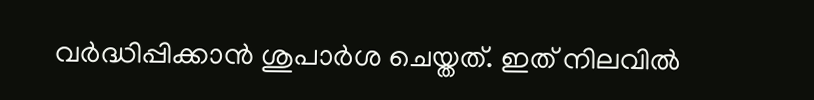വര്‍ദ്ധിപ്പിക്കാന്‍ ശുപാര്‍ശ ചെയ്തത്. ഇത് നിലവില്‍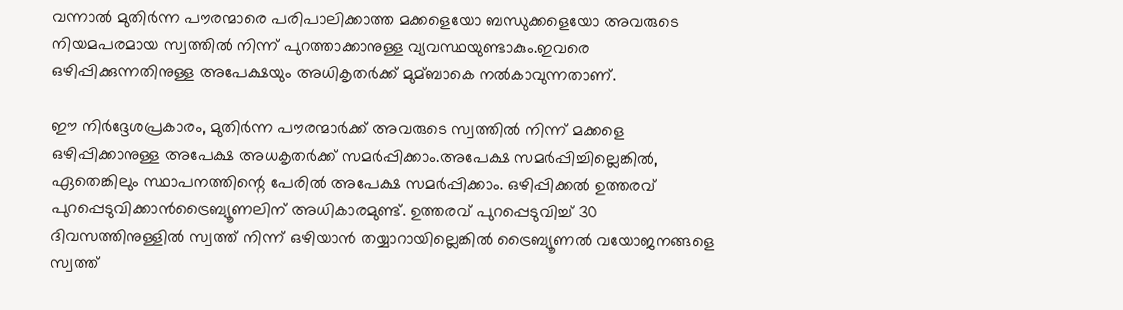വന്നാല്‍ മുതിര്‍ന്ന പൗരന്മാരെ പരിപാലിക്കാത്ത മക്കളെയോ ബന്ധുക്കളെയോ അവരുടെ നിയമപരമായ സ്വത്തില്‍ നിന്ന് പുറത്താക്കാനുള്ള വ്യവസ്ഥയുണ്ടാകും.ഇവരെ ഒഴിപ്പിക്കുന്നതിനുള്ള അപേക്ഷയും അധികൃതര്‍ക്ക് മുമ്ബാകെ നല്‍കാവുന്നതാണ്.

ഈ നിർദ്ദേശപ്രകാരം, മുതിർന്ന പൗരന്മാർക്ക് അവരുടെ സ്വത്തിൽ നിന്ന് മക്കളെ ഒഴിപ്പിക്കാനുള്ള അപേക്ഷ അധകൃതർക്ക് സമർപ്പിക്കാം.അപേക്ഷ സമർപ്പിച്ചില്ലെങ്കിൽ, ഏതെങ്കിലും സ്ഥാപനത്തിന്റെ പേരിൽ അപേക്ഷ സമർപ്പിക്കാം. ഒഴിപ്പിക്കൽ ഉത്തരവ് പുറപ്പെടുവിക്കാൻട്രൈബ്യൂണലിന് അധികാരമുണ്ട്. ഉത്തരവ് പുറപ്പെടുവിച്ച് 30 ദിവസത്തിനുള്ളിൽ സ്വത്ത് നിന്ന് ഒഴിയാൻ തയ്യാറായില്ലെങ്കിൽ ട്രൈബ്യൂണൽ വയോജനങ്ങളെ സ്വത്ത്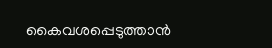കൈവശപ്പെടുത്താൻ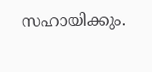സഹായിക്കും.